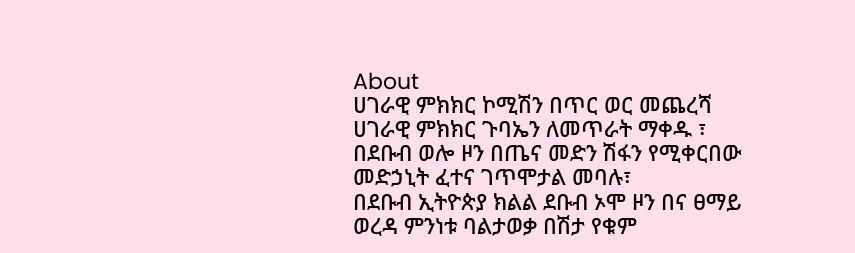About
ሀገራዊ ምክክር ኮሚሽን በጥር ወር መጨረሻ ሀገራዊ ምክክር ጉባኤን ለመጥራት ማቀዱ ፣
በደቡብ ወሎ ዞን በጤና መድን ሽፋን የሚቀርበው መድኃኒት ፈተና ገጥሞታል መባሉ፣
በደቡብ ኢትዮጵያ ክልል ደቡብ ኦሞ ዞን በና ፀማይ ወረዳ ምንነቱ ባልታወቃ በሽታ የቁም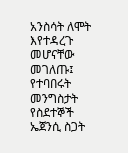አንስሳት ለሞት እየተዳረጉ መሆናቸው መገለጡ፤
የተባበሩት መንግስታት የስደተኞች ኤጀንሲ ስጋት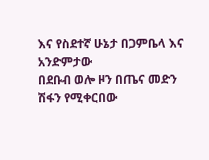እና የስደተኛ ሁኔታ በጋምቤላ እና አንድምታው
በደቡብ ወሎ ዞን በጤና መድን ሽፋን የሚቀርበው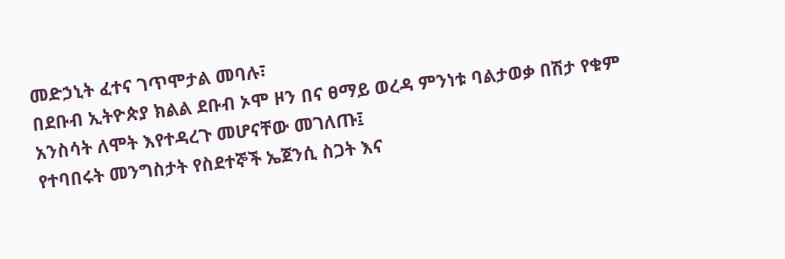መድኃኒት ፈተና ገጥሞታል መባሉ፣
በደቡብ ኢትዮጵያ ክልል ደቡብ ኦሞ ዞን በና ፀማይ ወረዳ ምንነቱ ባልታወቃ በሽታ የቁም አንስሳት ለሞት እየተዳረጉ መሆናቸው መገለጡ፤
የተባበሩት መንግስታት የስደተኞች ኤጀንሲ ስጋት እና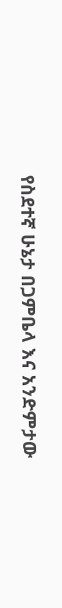የስደተኛ ሁኔታ በጋምቤላ እና አንድምታው